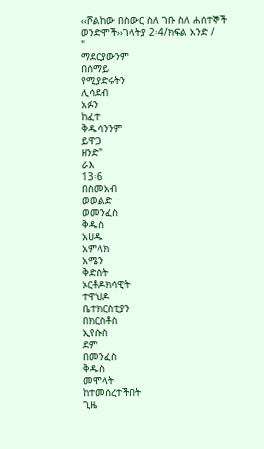‹‹ሾልከው በስውር ስለ ገቡ ስለ ሐሰተኞች ወንድሞች››ገላትያ 2፡4/ክፍል አንድ /
"
ማደርያውንም
በሰማይ
የሚያድሩትን
ሊሳደብ
አፉን
ከፈተ
ቅዱሳንንም
ይዋጋ
ዘንድ"
ራእ
13፡6
በስመአብ
ወወልድ
ወመንፈስ
ቅዱስ
አሀዱ
አምላክ
አሜን
ቅድስት
ኦርቶዶክሳዊት
ተዋህዶ
ቤተክርስቲያን
በክርስቶስ
ኢየሱስ
ደም
በመንፈስ
ቅዱስ
መሞላት
ከተመሰረተችበት
ጊዜ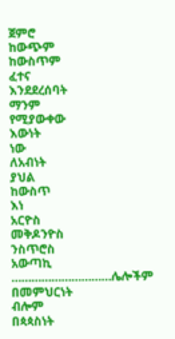ጀምሮ
ከውጭም
ከውስጥም
ፈተና
እንደደረሰባት
ማንም
የሚያውቀው
እውነት
ነው
ለአብነት
ያህል
ከውስጥ
እነ
አርዮስ
መቅዶንዮስ
ንስጥሮስ
አውጣኪ
…………………………ሌሎችም
በመምህርነት
ብሎም
በጳጳስነት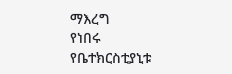ማእረግ
የነበሩ
የቤተክርስቲያኒቱ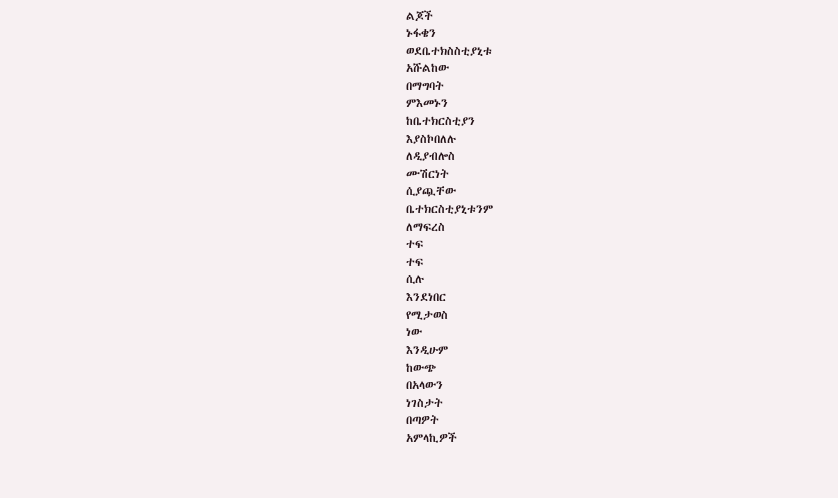ልጆች
ኑፋቄን
ወደቤተክስስቲያኒቱ
አሹልከው
በማግባት
ምእመኑን
ከቤተክርስቲያን
እያስኮበለሉ
ለዲያብሎስ
ሙሽርነት
ሲያጯቸው
ቤተክርስቲያኒቱንም
ለማፍረስ
ተፍ
ተፍ
ሲሉ
እንደነበር
የሚታወስ
ነው
እንዲሁም
ከውጭ
በአላውን
ነገስታት
በጣዎት
አምላኪዎች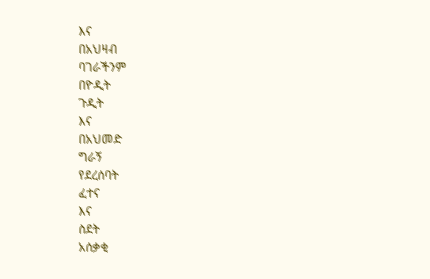እና
በአህዛብ
ባገራችንም
በዮዲት
ጉዲት
እና
በአህመድ
ግራኝ
የደረሰባት
ፈተና
እና
ስደት
አሰቃቂ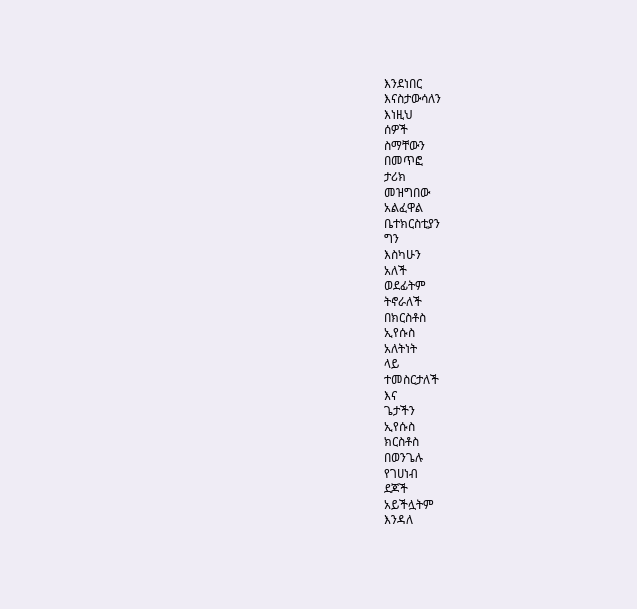እንደነበር
እናስታውሳለን
እነዚህ
ሰዎች
ስማቸውን
በመጥፎ
ታሪክ
መዝግበው
አልፈዋል
ቤተክርስቲያን
ግን
እስካሁን
አለች
ወደፊትም
ትኖራለች
በክርስቶስ
ኢየሱስ
አለትነት
ላይ
ተመስርታለች
እና
ጌታችን
ኢየሱስ
ክርስቶስ
በወንጌሉ
የገሀነብ
ደጆች
አይችሏትም
እንዳለ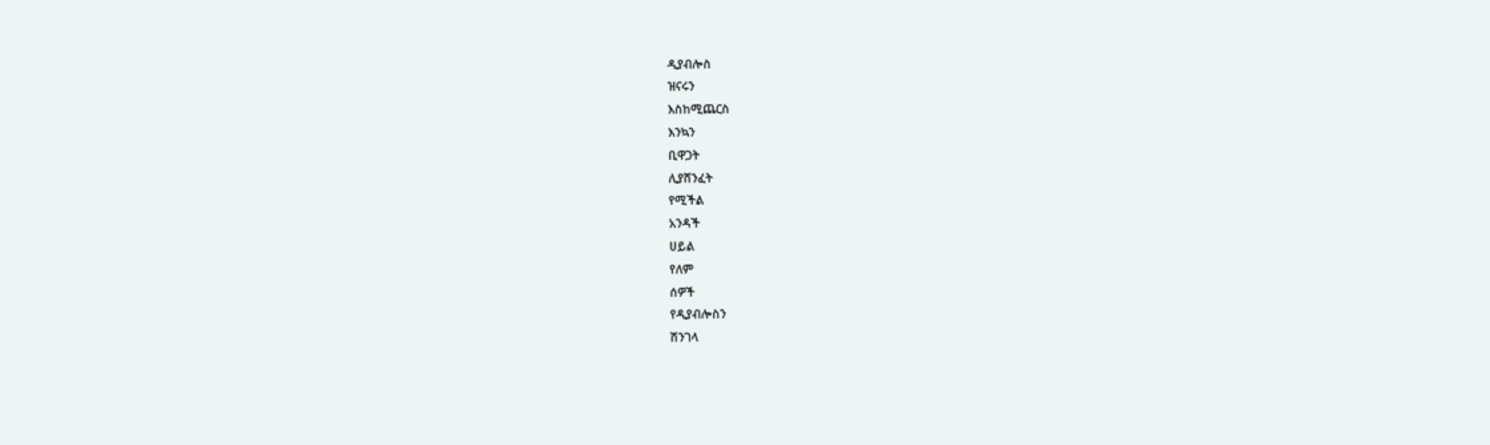ዲያብሎስ
ዝናሩን
እስከሚጨርስ
እንኳን
ቢዋጋት
ሊያሸንፈት
የሚችል
አንዳች
ሀይል
የለም
ሰዎች
የዲያብሎስን
ሽንገላ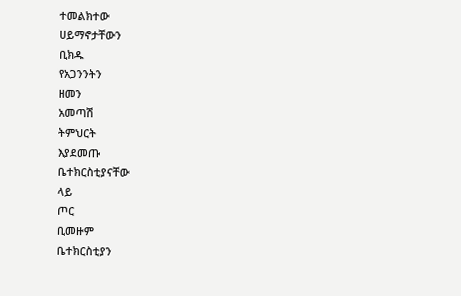ተመልክተው
ሀይማኖታቸውን
ቢክዱ
የአጋንንትን
ዘመን
አመጣሽ
ትምህርት
እያደመጡ
ቤተክርስቲያናቸው
ላይ
ጦር
ቢመዙም
ቤተክርስቲያን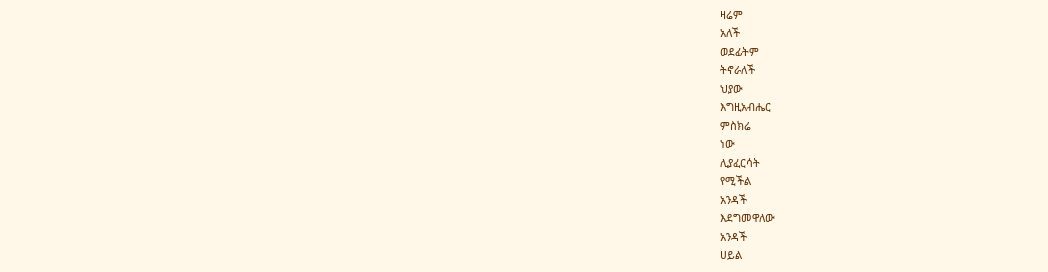ዛሬም
አለች
ወደፊትም
ትኖራለች
ህያው
እግዚአብሔር
ምስክሬ
ነው
ሊያፈርሳት
የሚችል
አንዳች
እደግመዋለው
አንዳች
ሀይል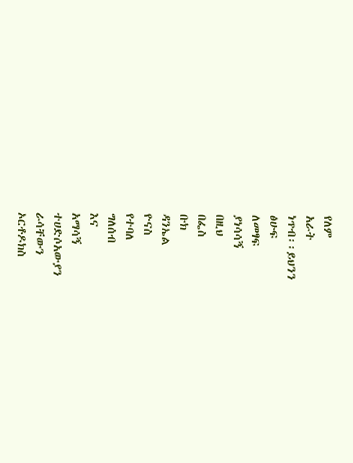የለም
አራት
ነጥብ፡፡ይህንን
ፅሁፍ
ለመፃፍ
ያነሳሳኝ
በዚህ
በፌስ
ቡክ
ዳንኤል
ዮናስ
የተባለ
ግለሰብ
እና
አማሳኝ
ተሀድሶአውያን
ራሳቸውን
ኦርቶዶክስ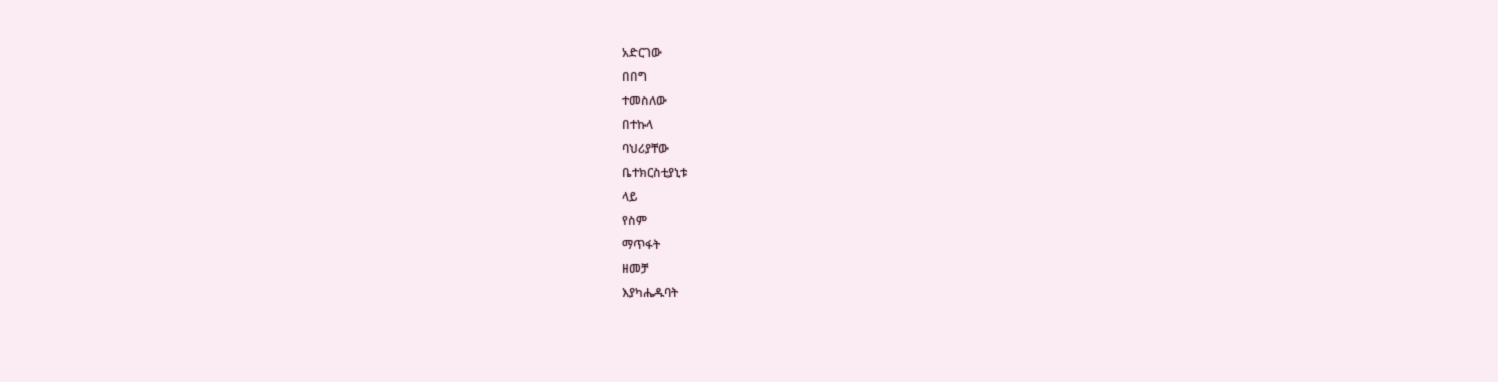አድርገው
በበግ
ተመስለው
በተኩላ
ባህሪያቸው
ቤተክርስቲያኒቱ
ላይ
የስም
ማጥፋት
ዘመቻ
እያካሔዱባት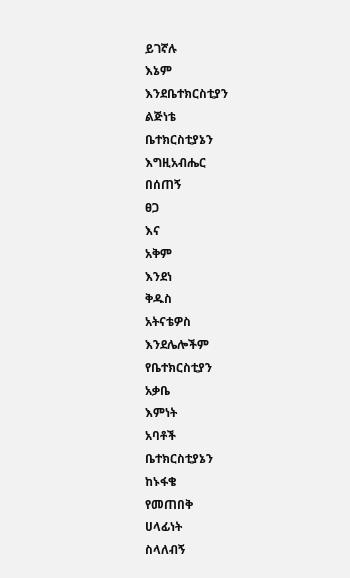ይገኛሉ
እኔም
እንደቤተክርስቲያን
ልጅነቴ
ቤተክርስቲያኔን
እግዚአብሔር
በሰጠኝ
ፀጋ
እና
አቅም
እንደነ
ቅዱስ
አትናቴዎስ
እንደሌሎችም
የቤተክርስቲያን
አቃቤ
እምነት
አባቶች
ቤተክርስቲያኔን
ከኑፋቄ
የመጠበቅ
ሀላፊነት
ስላለብኝ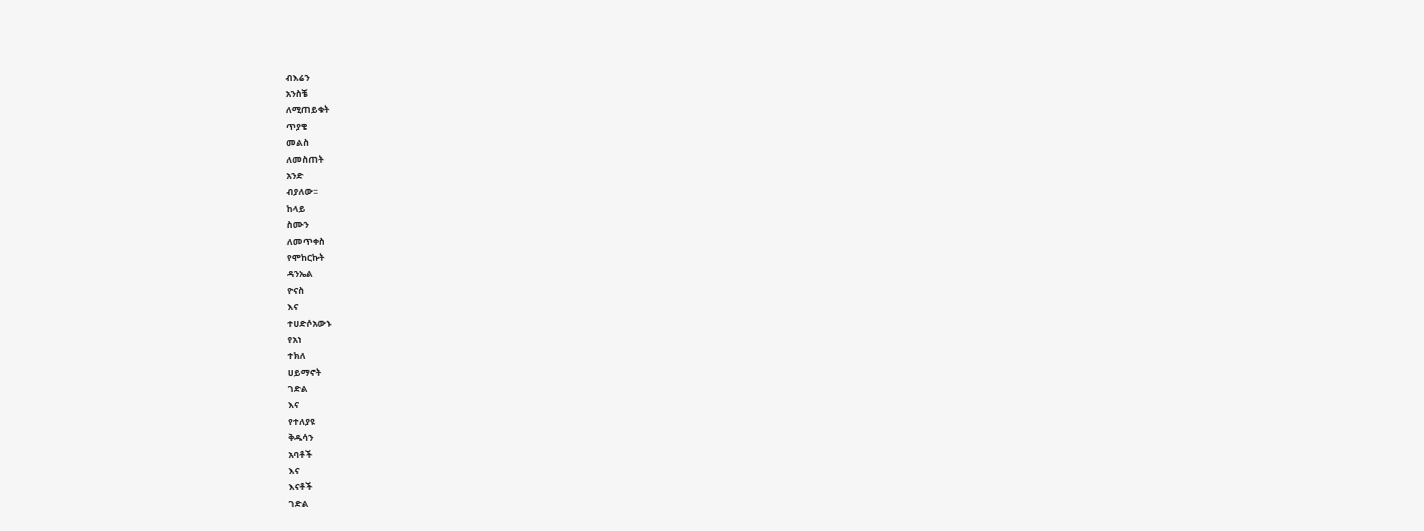ብእሬን
አንስቼ
ለሚጠይቁት
ጥያቄ
መልስ
ለመስጠት
አንድ
ብያለው፡፡
ከላይ
ስሙን
ለመጥቀስ
የሞከርኩት
ዳንኤል
ዮናስ
እና
ተሀድሶአውኑ
የአነ
ተክለ
ሀይማኖት
ገድል
እና
የተለያዩ
ቅዱሳን
አባቶች
እና
እናቶች
ገድል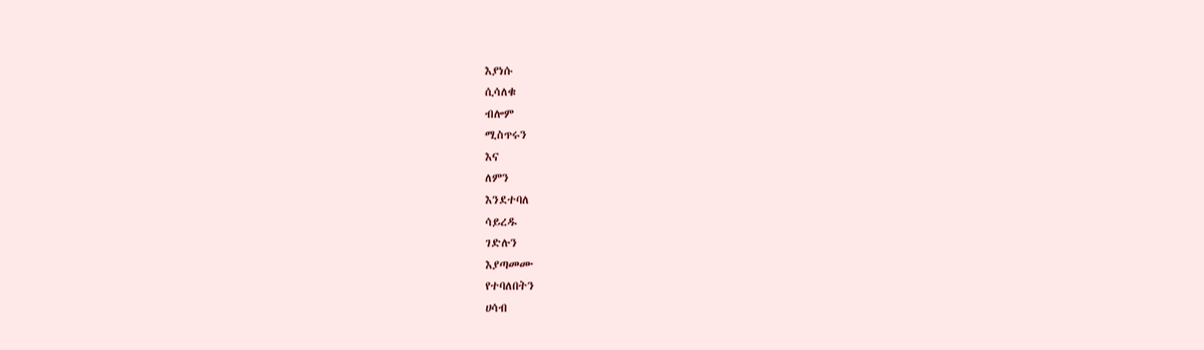እያነሱ
ሲሳለቁ
ብሎም
ሚስጥሩን
እና
ለምን
እንደተባለ
ሳይረዱ
ገድሉን
እያጣመሙ
የተባለበትን
ሀሳብ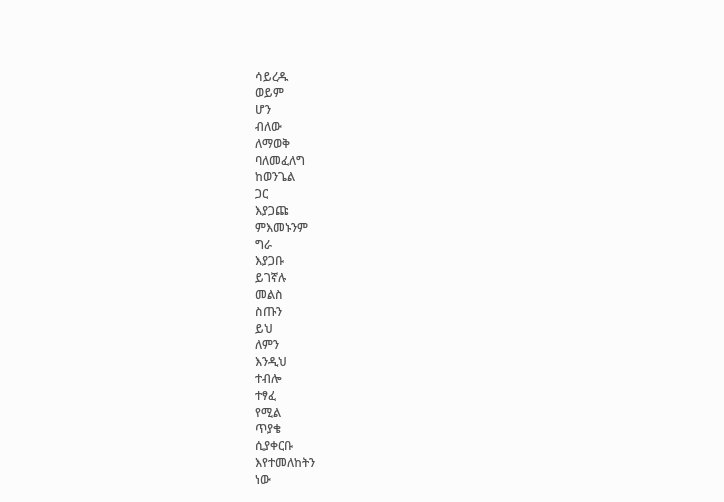ሳይረዱ
ወይም
ሆን
ብለው
ለማወቅ
ባለመፈለግ
ከወንጌል
ጋር
እያጋጩ
ምእመኑንም
ግራ
እያጋቡ
ይገኛሉ
መልስ
ስጡን
ይህ
ለምን
እንዲህ
ተብሎ
ተፃፈ
የሚል
ጥያቄ
ሲያቀርቡ
እየተመለከትን
ነው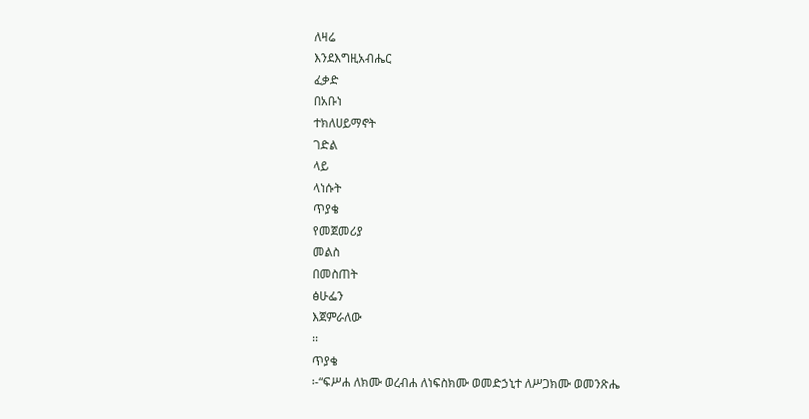ለዛሬ
እንደእግዚአብሔር
ፈቃድ
በአቡነ
ተክለሀይማኖት
ገድል
ላይ
ላነሱት
ጥያቄ
የመጀመሪያ
መልስ
በመስጠት
ፅሁፌን
እጀምራለው
፡፡
ጥያቄ
፡-“ፍሥሐ ለክሙ ወረብሐ ለነፍስክሙ ወመድኃኒተ ለሥጋክሙ ወመንጽሔ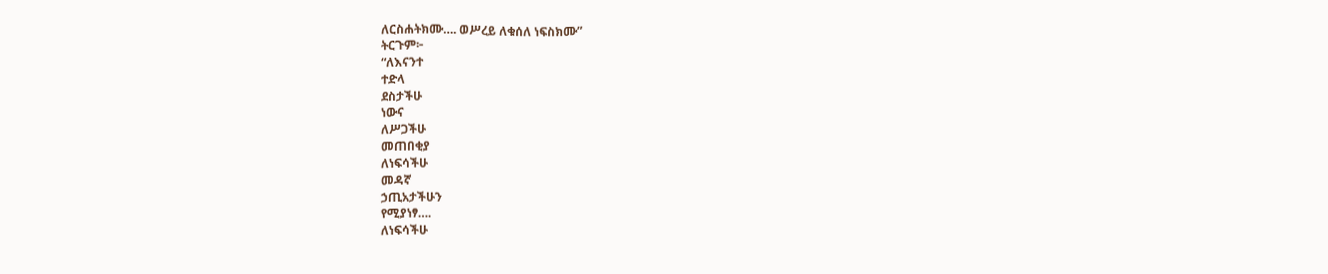ለርስሐትክሙ…. ወሥረይ ለቁሰለ ነፍስክሙ”
ትርጉም፦
“ለእናንተ
ተድላ
ደስታችሁ
ነውና
ለሥጋችሁ
መጠበቂያ
ለነፍሳችሁ
መዳኛ
ኃጢአታችሁን
የሚያነፃ….
ለነፍሳችሁ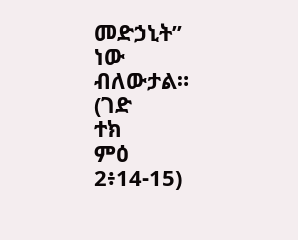መድኃኒት”
ነው
ብለውታል።
(ገድ
ተክ
ምዕ
2፥14-15)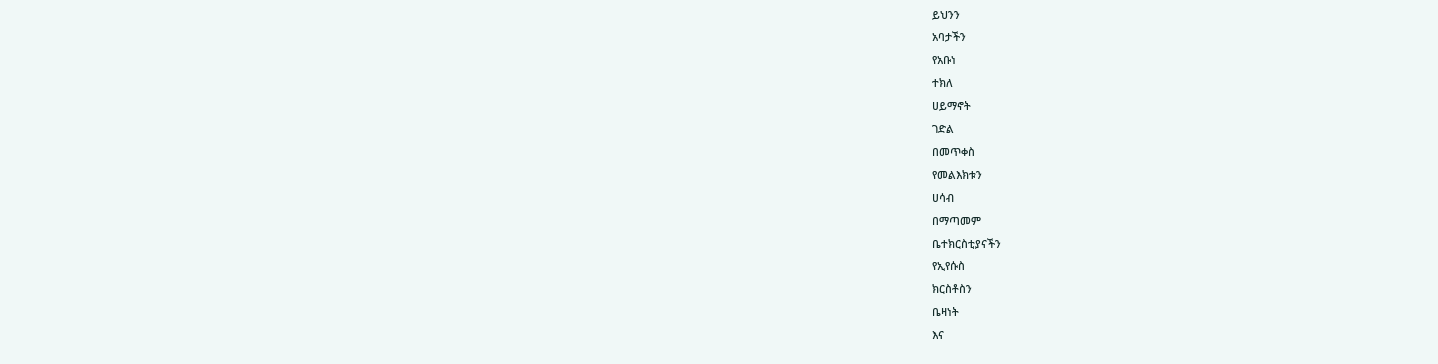ይህንን
አባታችን
የአቡነ
ተክለ
ሀይማኖት
ገድል
በመጥቀስ
የመልእክቱን
ሀሳብ
በማጣመም
ቤተክርስቲያናችን
የኢየሱስ
ክርስቶስን
ቤዛነት
እና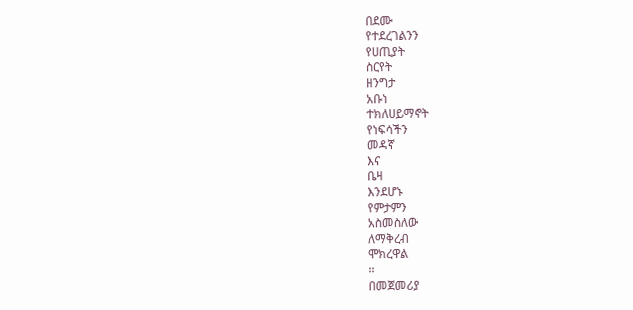በደሙ
የተደረገልንን
የሀጢያት
ስርየት
ዘንግታ
አቡነ
ተክለሀይማኖት
የነፍሳችን
መዳኛ
እና
ቤዛ
እንደሆኑ
የምታምን
አስመስለው
ለማቅረብ
ሞክረዋል
፡፡
በመጀመሪያ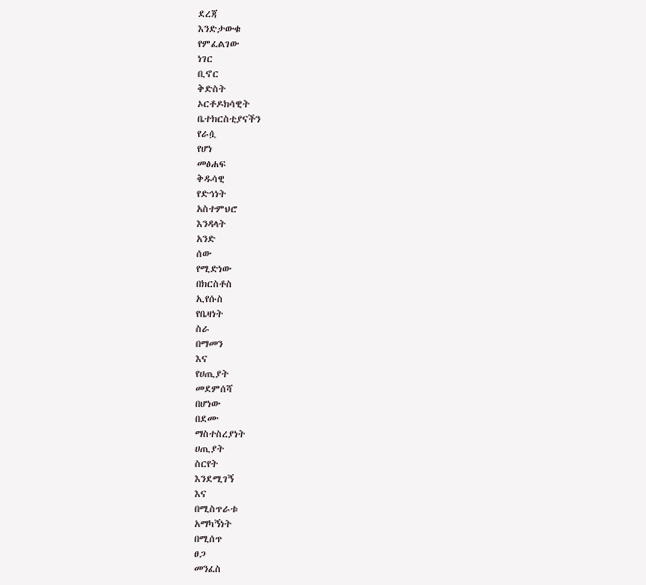ደረጃ
እንድታውቁ
የምፈልገው
ነገር
ቢኖር
ቅድስት
ኦርቶዶክሳዊት
ቤተክርስቲያናችን
የራሷ
የሆነ
መፅሐፍ
ቅዱሳዊ
የድኅነት
አስተምህሮ
እንዳላት
አንድ
ሰው
የሚድነው
በክርስቶስ
ኢየሱስ
የቤዛነት
ስራ
በማመን
እና
የሀጢያት
መደምሰሻ
በሆነው
በደሙ
ማስተስረያነት
ሀጢያት
ስርየት
እንደሚገኝ
እና
በሚስጥራቱ
አማካኝነት
በሚሰጥ
ፀጋ
መንፈስ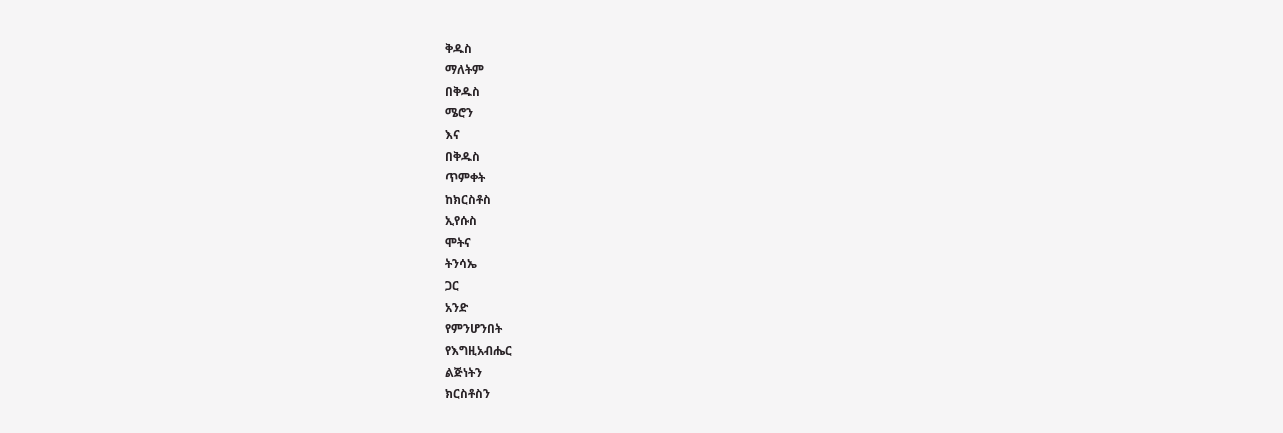ቅዱስ
ማለትም
በቅዱስ
ሜሮን
እና
በቅዱስ
ጥምቀት
ከክርስቶስ
ኢየሱስ
ሞትና
ትንሳኤ
ጋር
አንድ
የምንሆንበት
የእግዚአብሔር
ልጅነትን
ክርስቶስን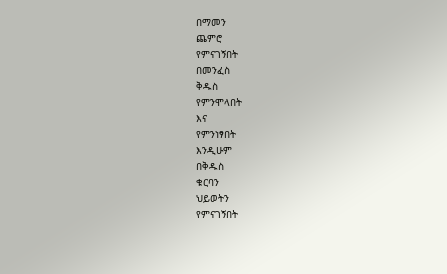በማመን
ጨምሮ
የምናገኝበት
በመንፈስ
ቅዱስ
የምንሞላበት
እና
የምንነፃበት
እንዲሁም
በቅዱስ
ቁርባን
ህይወትን
የምናገኝበት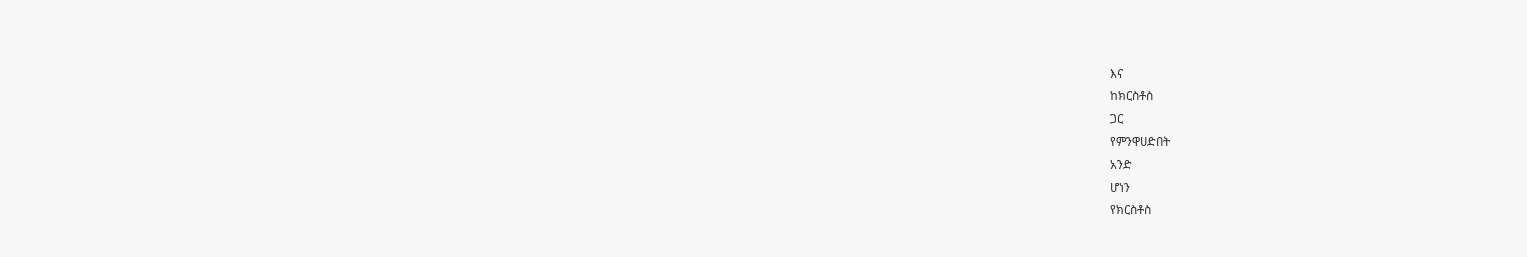እና
ከክርስቶስ
ጋር
የምንዋሀድበት
አንድ
ሆነን
የክርስቶስ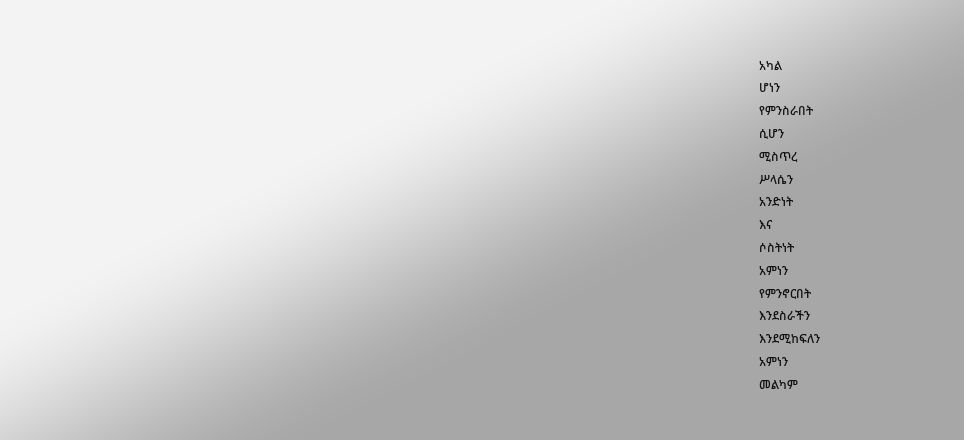አካል
ሆነን
የምንስራበት
ሲሆን
ሚስጥረ
ሥላሴን
አንድነት
እና
ሶስትነት
አምነን
የምንኖርበት
እንደስራችን
እንደሚከፍለን
አምነን
መልካም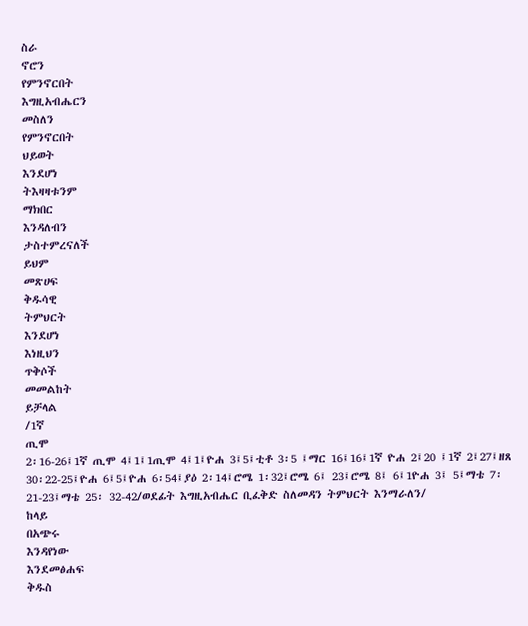ስራ
ኖሮን
የምንኖርበት
እግዚአብሔርን
መስለን
የምንኖርበት
ህይወት
እንደሆነ
ትእዛዛቱንም
ማክበር
እንዳለብን
ታስተምረናለች
ይህም
መጽሀፍ
ቅዱሳዊ
ትምህርት
እንደሆነ
እነዚህን
ጥቅሶች
መመልከት
ይቻላል
/1ኛ
ጢሞ
2፡16-26፤1ኛ ጢሞ 4፤1፤1ጢሞ 4፤1፤ዮሐ 3፤5፤ቲቶ 3፡5 ፤ማር 16፤16፤1ኛ ዮሐ 2፤20 ፤1ኛ 2፤27፤ዘጸ 30፡22-25፤ዮሐ 6፤5፤ዮሐ 6፡54፤ያዕ 2፡14፤ሮሜ 1፡32፤ሮሜ 6፤ 23፤ሮሜ 8፤ 6፤1ዮሐ 3፤ 5፤ማቴ 7፡ 21-23፤ማቴ 25፡ 32-42/ወደፊት እግዚአብሔር ቢፈቅድ ስለመዳን ትምህርት እንማራለን/
ከላይ
በአጭሩ
እንዳየነው
እንደመፅሐፍ
ቅዱስ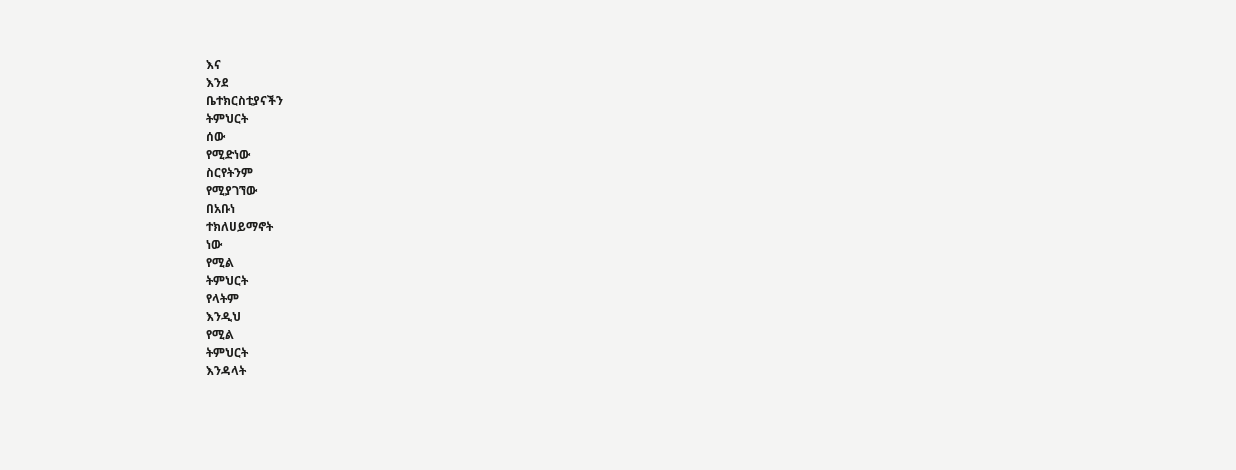እና
እንደ
ቤተክርስቲያናችን
ትምህርት
ሰው
የሚድነው
ስርየትንም
የሚያገኘው
በአቡነ
ተክለሀይማኖት
ነው
የሚል
ትምህርት
የላትም
እንዲህ
የሚል
ትምህርት
እንዳላት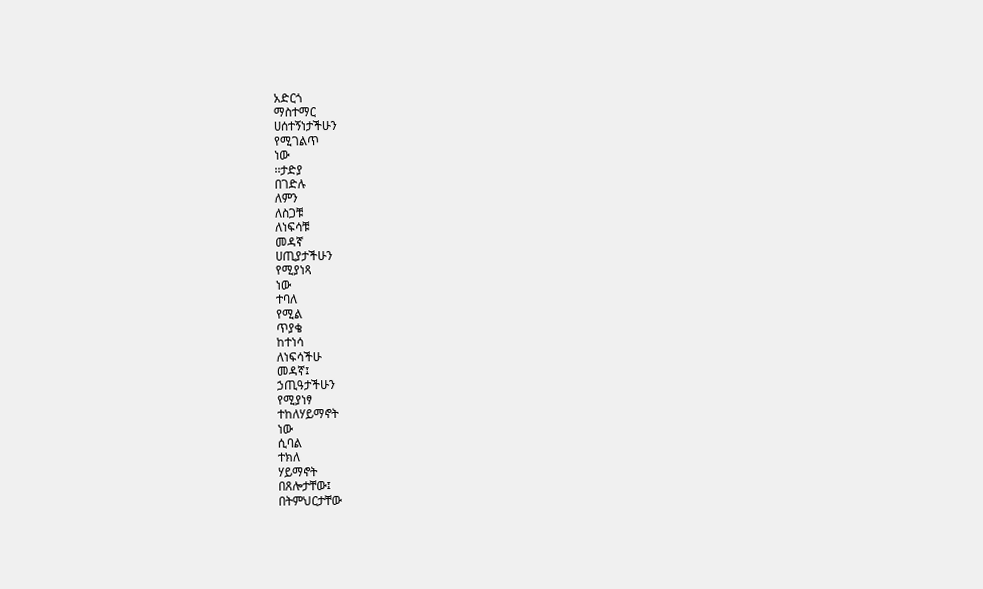አድርጎ
ማስተማር
ሀሰተኝነታችሁን
የሚገልጥ
ነው
፡፡ታድያ
በገድሉ
ለምን
ለስጋቹ
ለነፍሳቹ
መዳኛ
ሀጢያታችሁን
የሚያነጻ
ነው
ተባለ
የሚል
ጥያቄ
ከተነሳ
ለነፍሳችሁ
መዳኛ፤
ኃጢዓታችሁን
የሚያነፃ
ተከለሃይማኖት
ነው
ሲባል
ተክለ
ሃይማኖት
በጸሎታቸው፤
በትምህርታቸው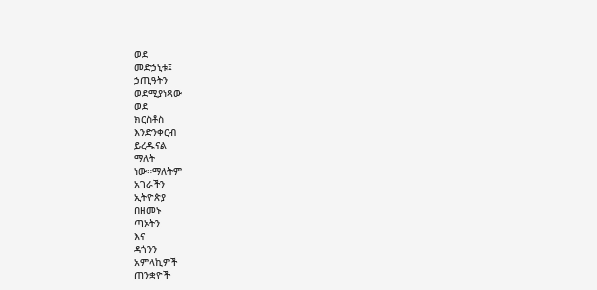ወደ
መድኃኒቱ፤
ኃጢዓትን
ወደሚያነጻው
ወደ
ክርስቶስ
እንድንቀርብ
ይረዱናል
ማለት
ነው።ማለትም
አገራችን
ኢትዮጵያ
በዘመኑ
ጣኦትን
እና
ዳጎንን
አምላኪዎች
ጠንቋዮች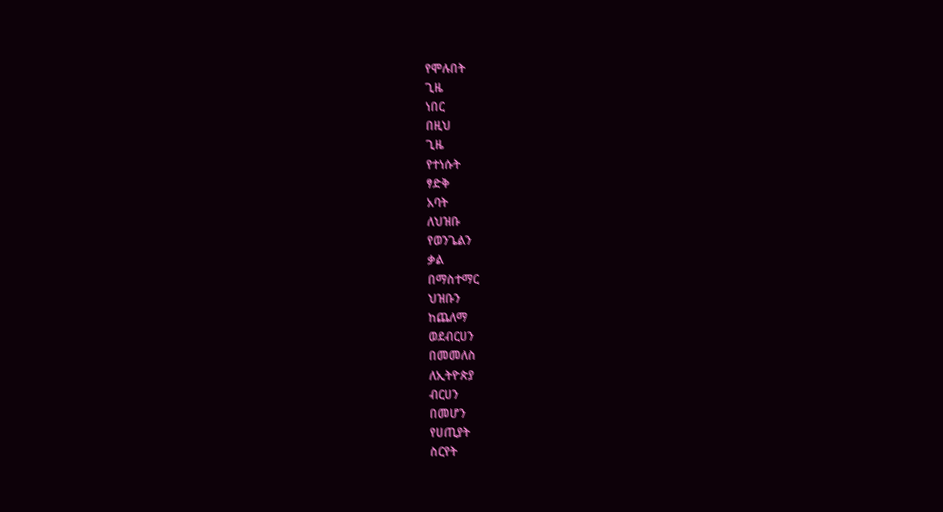የሞሉበት
ጊዜ
ነበር
በዚህ
ጊዜ
የተነሱት
ፃድቅ
አባት
ለህዝቡ
የወንጌልን
ቃል
በማስተማር
ህዝቡን
ከጨለማ
ወደብርሀን
በመመለስ
ለኢትዮጵያ
ብርሀን
በመሆን
የሀጢያት
ስርየት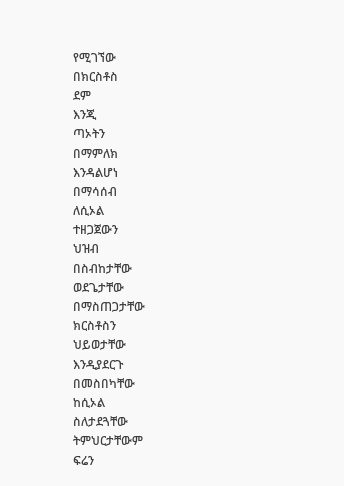የሚገኘው
በክርስቶስ
ደም
እንጂ
ጣኦትን
በማምለክ
እንዳልሆነ
በማሳሰብ
ለሲኦል
ተዘጋጀውን
ህዝብ
በስብከታቸው
ወደጌታቸው
በማስጠጋታቸው
ክርስቶስን
ህይወታቸው
እንዲያደርጉ
በመስበካቸው
ከሲኦል
ስለታደጓቸው
ትምህርታቸውም
ፍሬን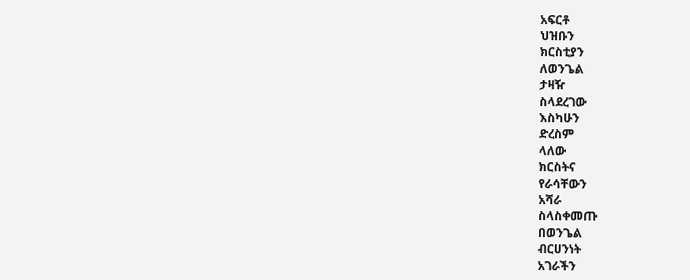አፍርቶ
ህዝቡን
ክርስቲያን
ለወንጌል
ታዛዥ
ስላደረገው
እስካሁን
ድረስም
ላለው
ክርስትና
የራሳቸውን
አሻራ
ስላስቀመጡ
በወንጌል
ብርሀንነት
አገራችን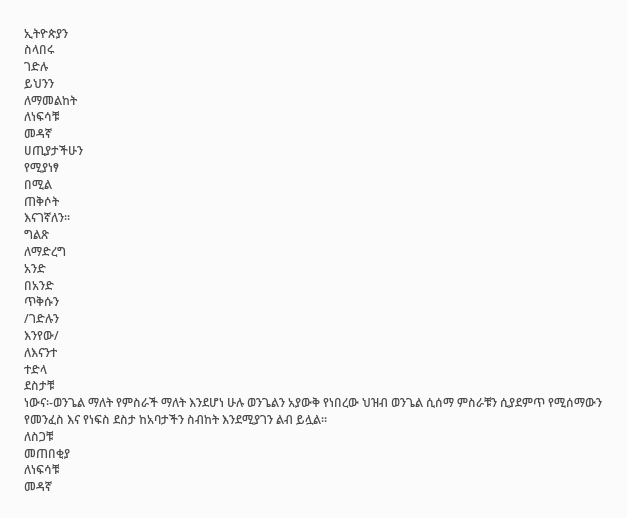ኢትዮጵያን
ስላበሩ
ገድሉ
ይህንን
ለማመልከት
ለነፍሳቹ
መዳኛ
ሀጢያታችሁን
የሚያነፃ
በሚል
ጠቅሶት
እናገኛለን፡፡
ግልጽ
ለማድረግ
አንድ
በአንድ
ጥቅሱን
/ገድሉን
እንየው/
ለእናንተ
ተድላ
ደስታቹ
ነውና፡-ወንጌል ማለት የምስራች ማለት እንደሆነ ሁሉ ወንጌልን አያውቅ የነበረው ህዝብ ወንጌል ሲሰማ ምስራቹን ሲያደምጥ የሚሰማውን የመንፈስ እና የነፍስ ደስታ ከአባታችን ስብከት እንደሚያገን ልብ ይሏል፡፡
ለስጋቹ
መጠበቂያ
ለነፍሳቹ
መዳኛ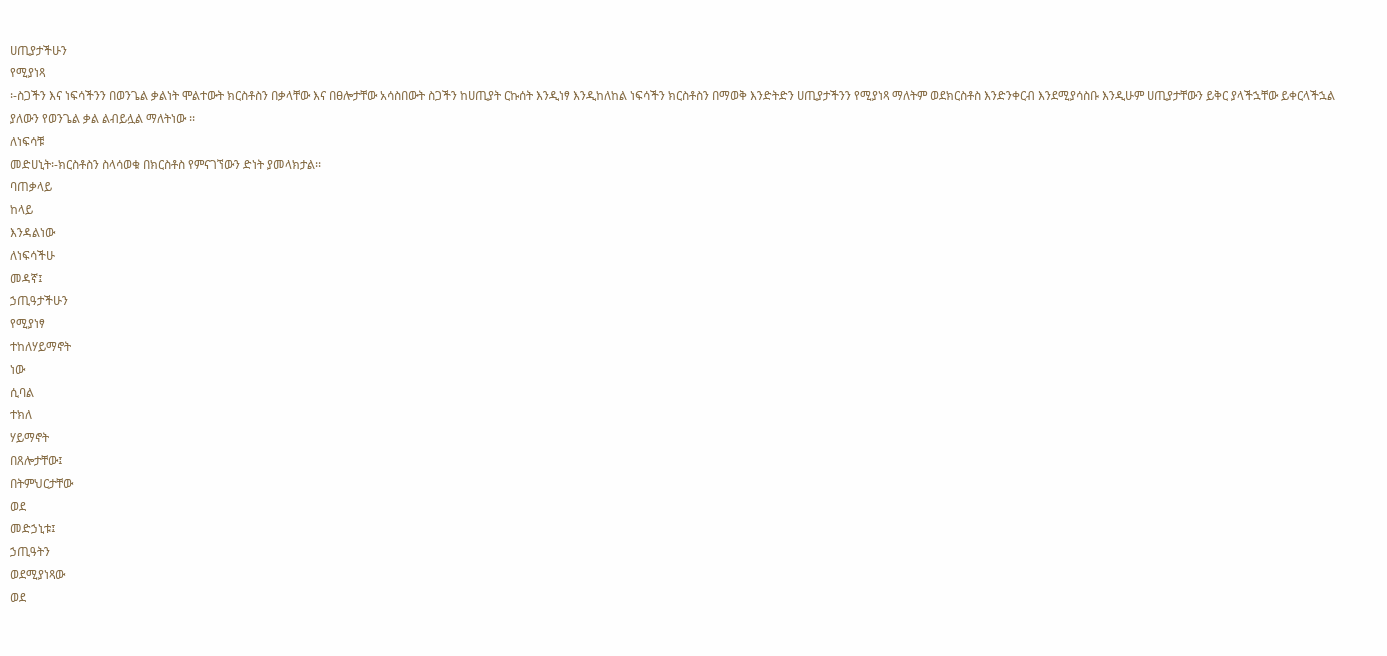ሀጢያታችሁን
የሚያነጻ
፡-ስጋችን እና ነፍሳችንን በወንጌል ቃልነት ሞልተውት ክርስቶስን በቃላቸው እና በፀሎታቸው አሳስበውት ስጋችን ከሀጢያት ርኩሰት እንዲነፃ እንዲከለከል ነፍሳችን ክርስቶስን በማወቅ እንድትድን ሀጢያታችንን የሚያነጻ ማለትም ወደክርስቶስ እንድንቀርብ እንደሚያሳስቡ እንዲሁም ሀጢያታቸውን ይቅር ያላችኋቸው ይቀርላችኋል ያለውን የወንጌል ቃል ልብይሏል ማለትነው ፡፡
ለነፍሳቹ
መድሀኒት፡-ክርስቶስን ስላሳወቁ በክርስቶስ የምናገኘውን ድነት ያመላክታል፡፡
ባጠቃላይ
ከላይ
እንዳልነው
ለነፍሳችሁ
መዳኛ፤
ኃጢዓታችሁን
የሚያነፃ
ተከለሃይማኖት
ነው
ሲባል
ተክለ
ሃይማኖት
በጸሎታቸው፤
በትምህርታቸው
ወደ
መድኃኒቱ፤
ኃጢዓትን
ወደሚያነጻው
ወደ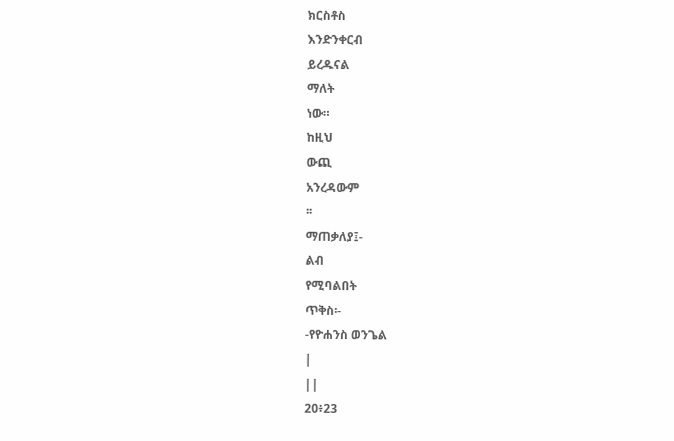ክርስቶስ
እንድንቀርብ
ይረዱናል
ማለት
ነው።
ከዚህ
ውጪ
አንረዳውም
፡፡
ማጠቃለያ፤-
ልብ
የሚባልበት
ጥቅስ፡-
-የዮሐንስ ወንጌል
|
||
20፥23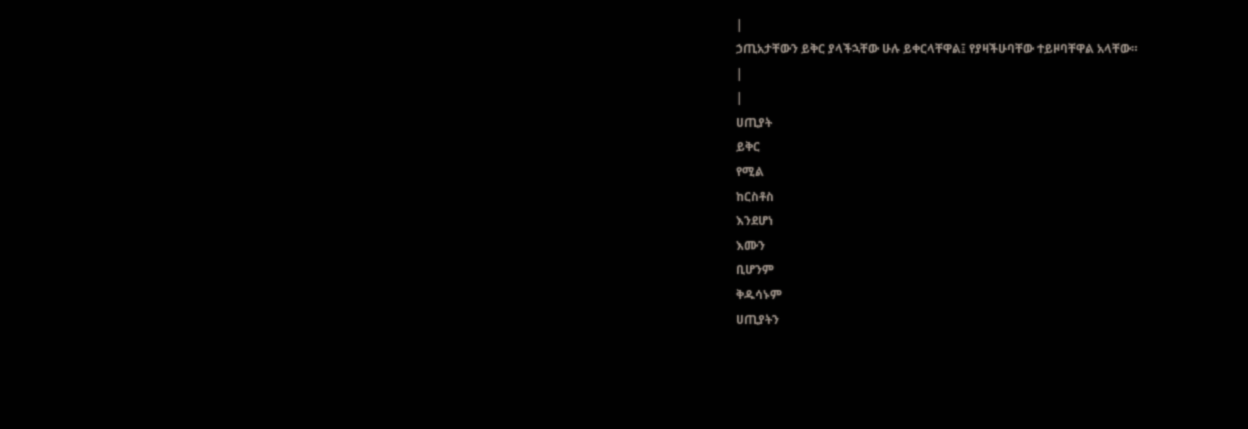|
ኃጢአታቸውን ይቅር ያላችኋቸው ሁሉ ይቀርላቸዋል፤ የያዛችሁባቸው ተይዞባቸዋል አላቸው።
|
|
ሀጢያት
ይቅር
የሚል
ከርስቶስ
እንደሆነ
እሙን
ቢሆንም
ቅዱሳኑም
ሀጢያትን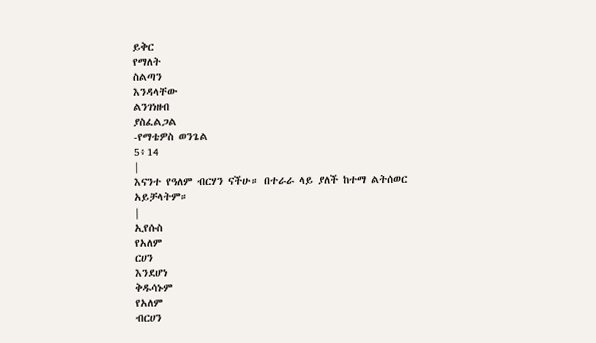ይቅር
የማለት
ስልጣን
እንዳላቸው
ልንገነዘብ
ያስፈልጋል
-የማቴዎስ ወንጌል
5፥14
|
እናንተ የዓለም ብርሃን ናችሁ። በተራራ ላይ ያለች ከተማ ልትሰወር አይቻላትም።
|
ኢየሱስ
የአለም
ርሀን
እንደሆነ
ቅዱሳኑም
የአለም
ብርሀን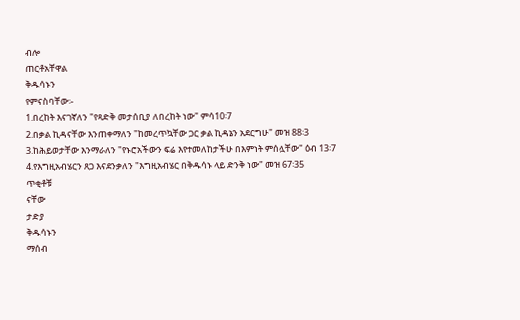ብሎ
ጠርቶአቸዋል
ቅዱሳኑን
የምናስባቸው፡-
1.በረከት እናገኛለን "የጻድቅ መታሰቢያ ለበረከት ነው" ምሳ10፡7
2.በቃል ኪዳናቸው እንጠቀማለን "ከመረጥኳቸው ጋር ቃል ኪዳኔን አደርግሁ" መዝ 88፡3
3.ከሕይወታቸው እንማራለን "የኑሮአችውን ፍሬ እየተመለከታችሁ በእምነት ምሰሏቸው" ዕብ 13፡7
4.የእግዚአብሄርን ጸጋ እናደንቃለን "እግዚአብሄር በቅዱሳኑ ላይ ድንቅ ነው" መዝ 67፡35
ጥቂቶቹ
ናቸው
ታድያ
ቅዱሳኑን
ማሰብ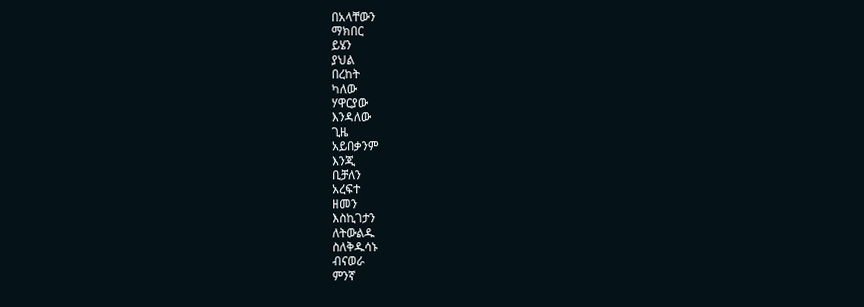በአላቸውን
ማክበር
ይሄን
ያህል
በረከት
ካለው
ሃዋርያው
እንዳለው
ጊዜ
አይበቃንም
እንጂ
ቢቻለን
አረፍተ
ዘመን
እስኪገታን
ለትውልዱ
ስለቅዱሳኑ
ብናወራ
ምንኛ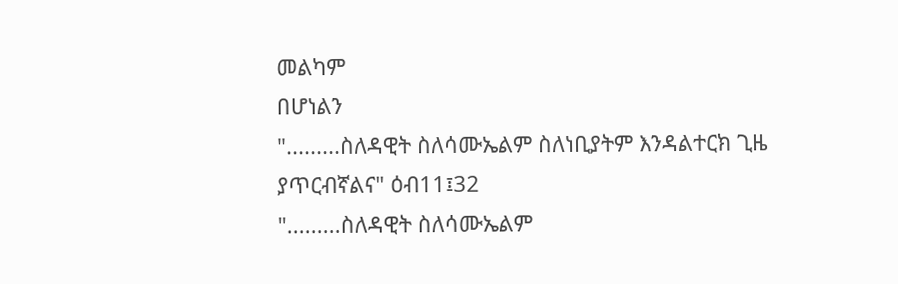መልካም
በሆነልን
".........ስለዳዊት ስለሳሙኤልም ስለነቢያትም እንዳልተርክ ጊዜ ያጥርብኛልና" ዕብ11፤32
".........ስለዳዊት ስለሳሙኤልም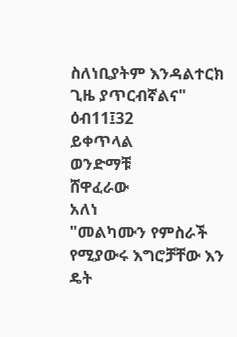ስለነቢያትም እንዳልተርክ ጊዜ ያጥርብኛልና" ዕብ11፤32
ይቀጥላል
ወንድማቹ
ሸዋፈራው
አለነ
"መልካሙን የምስራች የሚያውሩ እግሮቻቸው እን ዴት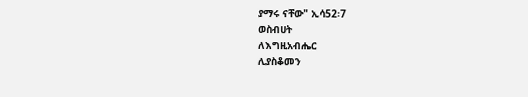ያማሩ ናቸው" ኢሳ52፡7
ወስብሀት
ለእግዚአብሔር
ሊያስቆመን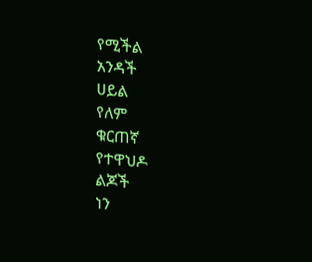የሚችል
አንዳች
ሀይል
የለም
ቁርጠኛ
የተዋህዶ
ልጆች
ነን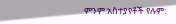ምንም አስተያየቶች የሉም: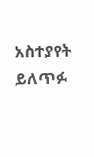አስተያየት ይለጥፉ